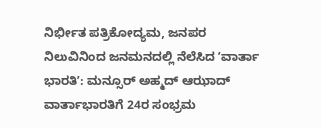ನಿರ್ಭೀತ ಪತ್ರಿಕೋದ್ಯಮ, ಜನಪರ ನಿಲುವಿನಿಂದ ಜನಮನದಲ್ಲಿ ನೆಲೆಸಿದ ʼವಾರ್ತಾ ಭಾರತಿʼ: ಮನ್ಸೂರ್ ಅಹ್ಮದ್ ಆಝಾದ್
ವಾರ್ತಾಭಾರತಿಗೆ 24ರ ಸಂಭ್ರಮ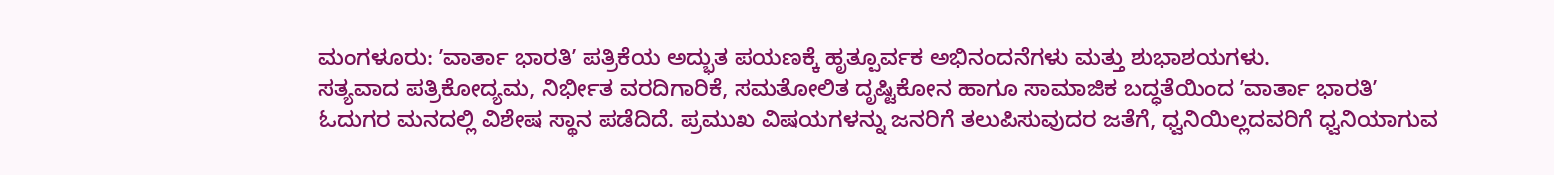ಮಂಗಳೂರು: ʼವಾರ್ತಾ ಭಾರತಿʼ ಪತ್ರಿಕೆಯ ಅದ್ಭುತ ಪಯಣಕ್ಕೆ ಹೃತ್ಪೂರ್ವಕ ಅಭಿನಂದನೆಗಳು ಮತ್ತು ಶುಭಾಶಯಗಳು.
ಸತ್ಯವಾದ ಪತ್ರಿಕೋದ್ಯಮ, ನಿರ್ಭೀತ ವರದಿಗಾರಿಕೆ, ಸಮತೋಲಿತ ದೃಷ್ಟಿಕೋನ ಹಾಗೂ ಸಾಮಾಜಿಕ ಬದ್ಧತೆಯಿಂದ ʼವಾರ್ತಾ ಭಾರತಿʼ ಓದುಗರ ಮನದಲ್ಲಿ ವಿಶೇಷ ಸ್ಥಾನ ಪಡೆದಿದೆ. ಪ್ರಮುಖ ವಿಷಯಗಳನ್ನು ಜನರಿಗೆ ತಲುಪಿಸುವುದರ ಜತೆಗೆ, ಧ್ವನಿಯಿಲ್ಲದವರಿಗೆ ಧ್ವನಿಯಾಗುವ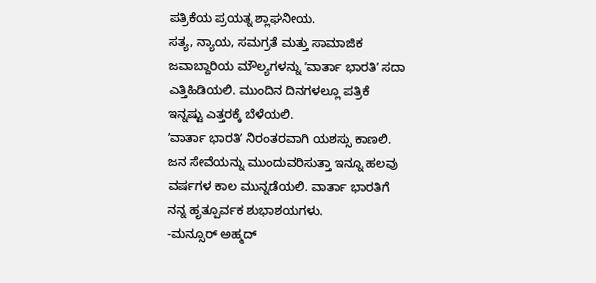ಪತ್ರಿಕೆಯ ಪ್ರಯತ್ನ ಶ್ಲಾಘನೀಯ.
ಸತ್ಯ, ನ್ಯಾಯ, ಸಮಗ್ರತೆ ಮತ್ತು ಸಾಮಾಜಿಕ ಜವಾಬ್ದಾರಿಯ ಮೌಲ್ಯಗಳನ್ನು ʼವಾರ್ತಾ ಭಾರತಿʼ ಸದಾ ಎತ್ತಿಹಿಡಿಯಲಿ. ಮುಂದಿನ ದಿನಗಳಲ್ಲೂ ಪತ್ರಿಕೆ ಇನ್ನಷ್ಟು ಎತ್ತರಕ್ಕೆ ಬೆಳೆಯಲಿ.
ʼವಾರ್ತಾ ಭಾರತಿʼ ನಿರಂತರವಾಗಿ ಯಶಸ್ಸು ಕಾಣಲಿ. ಜನ ಸೇವೆಯನ್ನು ಮುಂದುವರಿಸುತ್ತಾ ಇನ್ನೂ ಹಲವು ವರ್ಷಗಳ ಕಾಲ ಮುನ್ನಡೆಯಲಿ. ವಾರ್ತಾ ಭಾರತಿಗೆ ನನ್ನ ಹೃತ್ಪೂರ್ವಕ ಶುಭಾಶಯಗಳು.
-ಮನ್ಸೂರ್ ಅಹ್ಮದ್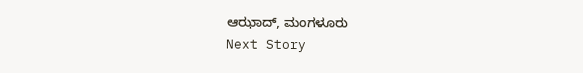ಆಝಾದ್, ಮಂಗಳೂರು
Next Story